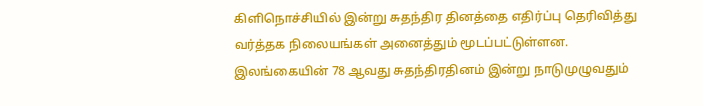கிளிநொச்சியில் இன்று சுதந்திர தினத்தை எதிர்ப்பு தெரிவித்து வர்த்தக நிலையங்கள் அனைத்தும் மூடப்பட்டுள்ளன.
இலங்கையின் 78 ஆவது சுதந்திரதினம் இன்று நாடுமுழுவதும்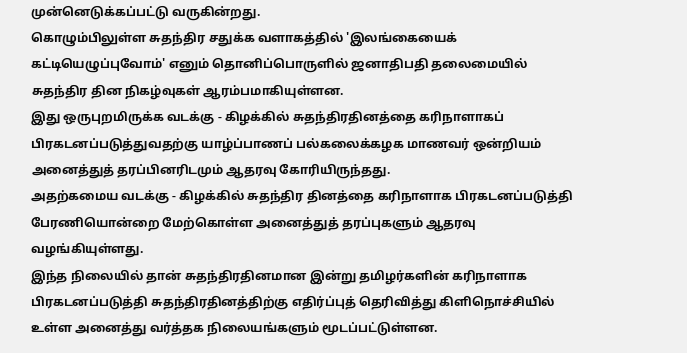முன்னெடுக்கப்பட்டு வருகின்றது.
கொழும்பிலுள்ள சுதந்திர சதுக்க வளாகத்தில் 'இலங்கையைக் கட்டியெழுப்புவோம்' எனும் தொனிப்பொருளில் ஜனாதிபதி தலைமையில் சுதந்திர தின நிகழ்வுகள் ஆரம்பமாகியுள்ளன.
இது ஒருபுறமிருக்க வடக்கு - கிழக்கில் சுதந்திரதினத்தை கரிநாளாகப் பிரகடனப்படுத்துவதற்கு யாழ்ப்பாணப் பல்கலைக்கழக மாணவர் ஒன்றியம் அனைத்துத் தரப்பினரிடமும் ஆதரவு கோரியிருந்தது.
அதற்கமைய வடக்கு - கிழக்கில் சுதந்திர தினத்தை கரிநாளாக பிரகடனப்படுத்தி பேரணியொன்றை மேற்கொள்ள அனைத்துத் தரப்புகளும் ஆதரவு வழங்கியுள்ளது.
இந்த நிலையில் தான் சுதந்திரதினமான இன்று தமிழர்களின் கரிநாளாக பிரகடனப்படுத்தி சுதந்திரதினத்திற்கு எதிர்ப்புத் தெரிவித்து கிளிநொச்சியில் உள்ள அனைத்து வர்த்தக நிலையங்களும் மூடப்பட்டுள்ளன.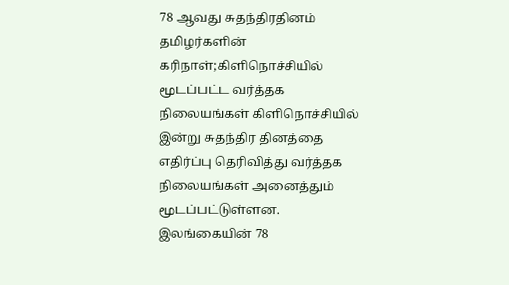78 ஆவது சுதந்திரதினம் தமிழர்களின் கரிநாள்;கிளிநொச்சியில் மூடப்பட்ட வர்த்தக நிலையங்கள் கிளிநொச்சியில் இன்று சுதந்திர தினத்தை எதிர்ப்பு தெரிவித்து வர்த்தக நிலையங்கள் அனைத்தும் மூடப்பட்டுள்ளன. இலங்கையின் 78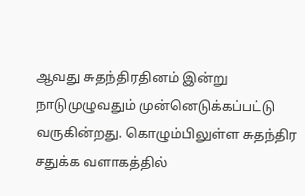ஆவது சுதந்திரதினம் இன்று நாடுமுழுவதும் முன்னெடுக்கப்பட்டு வருகின்றது. கொழும்பிலுள்ள சுதந்திர சதுக்க வளாகத்தில்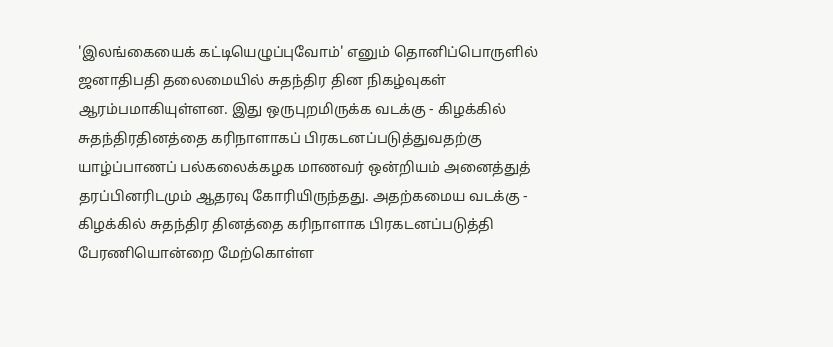'இலங்கையைக் கட்டியெழுப்புவோம்' எனும் தொனிப்பொருளில் ஜனாதிபதி தலைமையில் சுதந்திர தின நிகழ்வுகள் ஆரம்பமாகியுள்ளன. இது ஒருபுறமிருக்க வடக்கு - கிழக்கில் சுதந்திரதினத்தை கரிநாளாகப் பிரகடனப்படுத்துவதற்கு யாழ்ப்பாணப் பல்கலைக்கழக மாணவர் ஒன்றியம் அனைத்துத் தரப்பினரிடமும் ஆதரவு கோரியிருந்தது. அதற்கமைய வடக்கு - கிழக்கில் சுதந்திர தினத்தை கரிநாளாக பிரகடனப்படுத்தி பேரணியொன்றை மேற்கொள்ள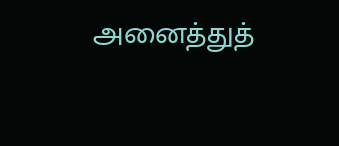அனைத்துத்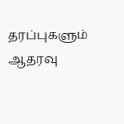தரப்புகளும் ஆதரவு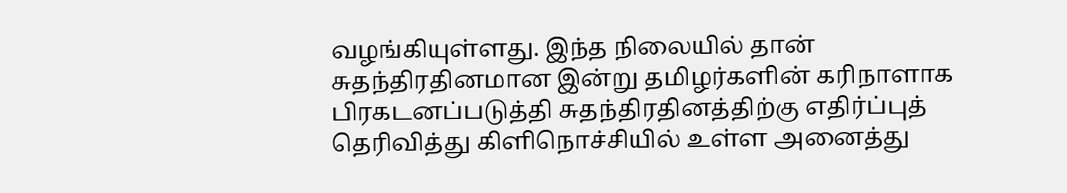வழங்கியுள்ளது. இந்த நிலையில் தான் சுதந்திரதினமான இன்று தமிழர்களின் கரிநாளாக பிரகடனப்படுத்தி சுதந்திரதினத்திற்கு எதிர்ப்புத் தெரிவித்து கிளிநொச்சியில் உள்ள அனைத்து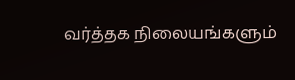வர்த்தக நிலையங்களும்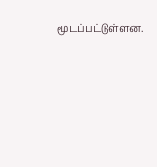மூடப்பட்டுள்ளன.